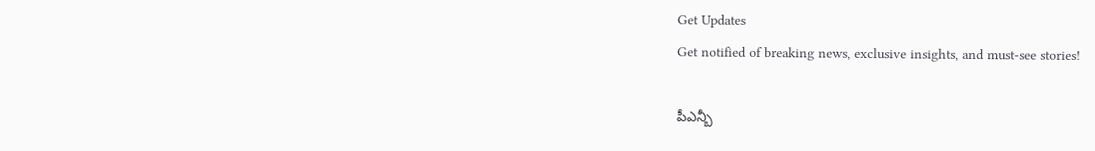Get Updates
Get notified of breaking news, exclusive insights, and must-see stories!

పీఎన్బీ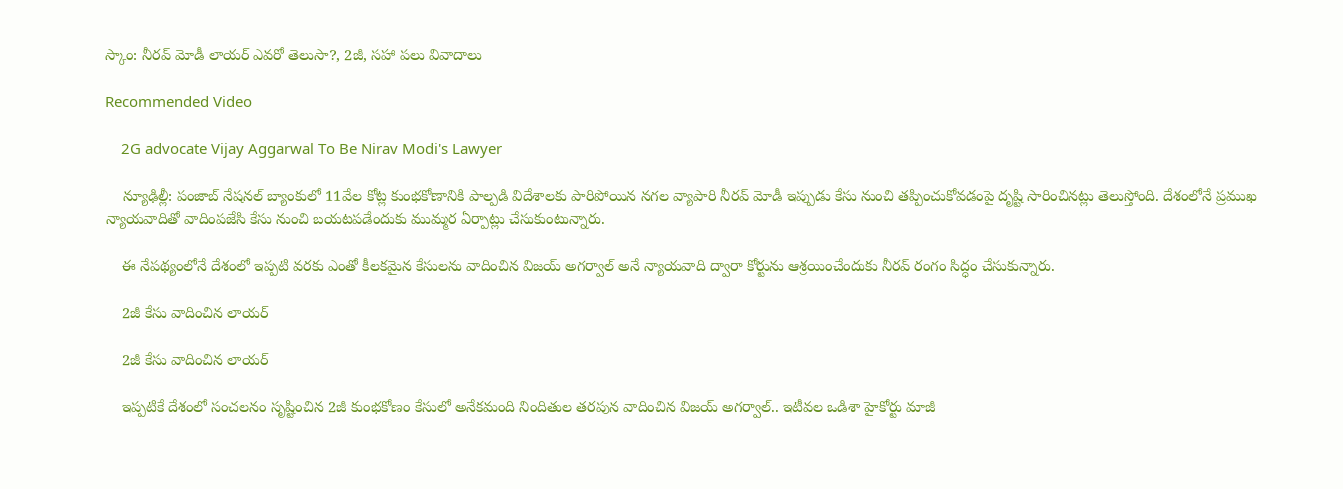స్కాం: నీరవ్ మోడీ లాయర్ ఎవరో తెలుసా?, 2జీ, సహా పలు వివాదాలు

Recommended Video

    2G advocate Vijay Aggarwal To Be Nirav Modi's Lawyer

    న్యూఢిల్లీ: పంజాబ్ నేషనల్ బ్యాంకులో 11వేల కోట్ల కుంభకోణానికి పాల్పడి విదేశాలకు పారిపోయిన నగల వ్యాపారి నీరవ్ మోడీ ఇప్పుడు కేసు నుంచి తప్పించుకోవడంపై దృష్టి సారించినట్లు తెలుస్తోంది. దేశంలోనే ప్రముఖ న్యాయవాదితో వాదింపజేసి కేసు నుంచి బయటపడేందుకు ముమ్మర ఏర్పాట్లు చేసుకుంటున్నారు.

    ఈ నేపథ్యంలోనే దేశంలో ఇప్పటి వరకు ఎంతో కీలకమైన కేసులను వాదించిన విజయ్ అగర్వాల్‌ అనే న్యాయవాది ద్వారా కోర్టును ఆశ్రయించేందుకు నీరవ్ రంగం సిద్ధం చేసుకున్నారు.

    2జీ కేసు వాదించిన లాయర్

    2జీ కేసు వాదించిన లాయర్

    ఇప్పటికే దేశంలో సంచలనం సృష్టించిన 2జీ కుంభకోణం కేసులో అనేకమంది నిందితుల తరపున వాదించిన విజయ్ అగర్వాల్.. ఇటీవల ఒడిశా హైకోర్టు మాజీ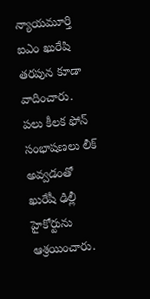న్యాయమూర్తి ఐఎం ఖురేషి తరపున కూడా వాదించారు. పలు కీలక ఫోన్ సంభాషణలు లీక్ అవ్వడంతో ఖురేషీ ఢిల్లీ హైకోర్టును ఆశ్రయించారు.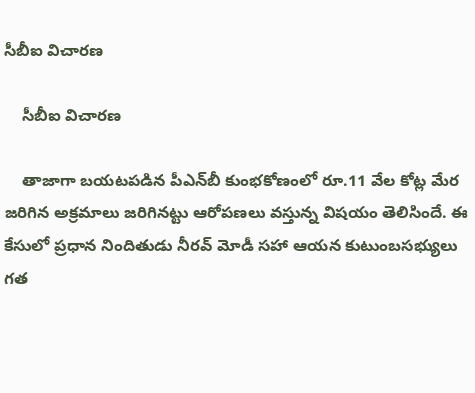సీబీఐ విచారణ

    సీబీఐ విచారణ

    తాజాగా బయటపడిన పీఎన్‌బీ కుంభకోణంలో రూ.11 వేల కోట్ల మేర జరిగిన అక్రమాలు జరిగినట్టు ఆరోపణలు వస్తున్న విషయం తెలిసిందే. ఈ కేసులో ప్రధాన నిందితుడు నీరవ్ మోడీ సహా ఆయన కుటుంబసభ్యులు గత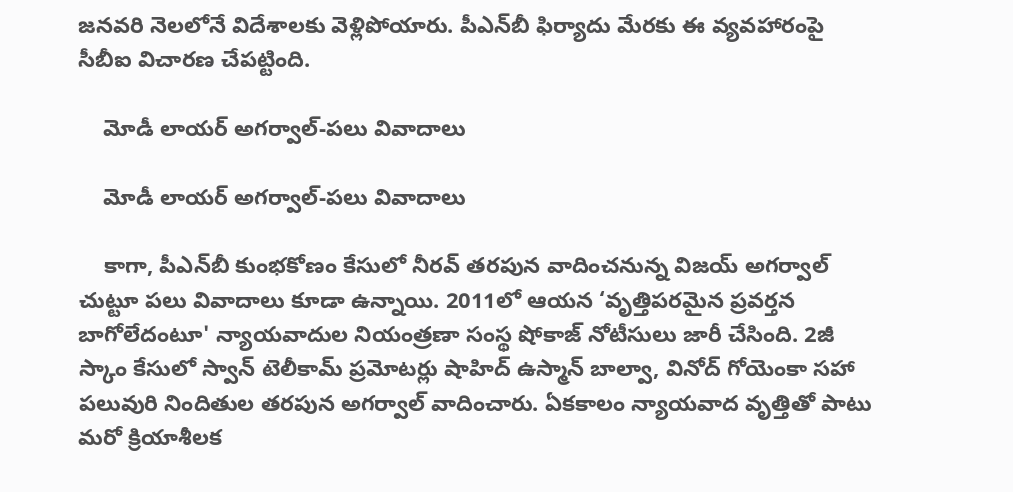జనవరి నెలలోనే విదేశాలకు వెళ్లిపోయారు. పీఎన్‌బీ ఫిర్యాదు మేరకు ఈ వ్యవహారంపై సీబీఐ విచారణ చేపట్టింది.

    మోడీ లాయర్ అగర్వాల్-పలు వివాదాలు

    మోడీ లాయర్ అగర్వాల్-పలు వివాదాలు

    కాగా, పీఎన్‌బీ కుంభకోణం కేసులో నీరవ్ తరపున వాదించనున్న విజయ్ అగర్వాల్‌ చుట్టూ పలు వివాదాలు కూడా ఉన్నాయి. 2011లో ఆయన ‘వృత్తిపరమైన ప్రవర్తన బాగోలేదంటూ' న్యాయవాదుల నియంత్రణా సంస్థ షోకాజ్ నోటీసులు జారీ చేసింది. 2జీ స్కాం కేసులో స్వాన్ టెలీకామ్ ప్రమోటర్లు షాహిద్ ఉస్మాన్ బాల్వా, వినోద్ గోయెంకా సహా పలువురి నిందితుల తరపున అగర్వాల్ వాదించారు. ఏకకాలం న్యాయవాద వృత్తితో పాటు మరో క్రియాశీలక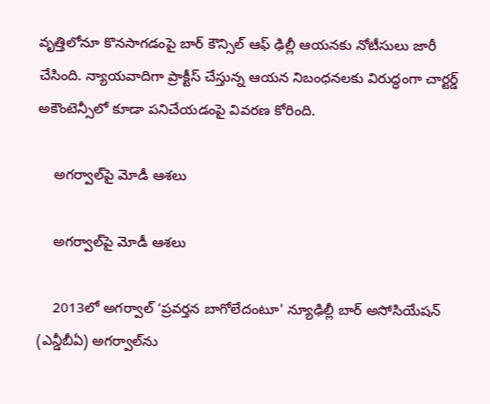వృత్తిలోనూ కొనసాగడంపై బార్ కౌన్సిల్ ఆఫ్ ఢిల్లీ ఆయనకు నోటీసులు జారీ చేసింది. న్యాయవాదిగా ప్రాక్టీస్ చేస్తున్న ఆయన నిబంధనలకు విరుద్ధంగా చార్టర్డ్ అకౌంటెన్సీలో కూడా పనిచేయడంపై వివరణ కోరింది.

    అగర్వాల్‌పై మోడీ ఆశలు

    అగర్వాల్‌పై మోడీ ఆశలు

    2013లో అగర్వాల్ ‘ప్రవర్తన బాగోలేదంటూ' న్యూఢిల్లీ బార్ అసోసియేషన్ (ఎన్డీబీఏ) అగర్వాల్‌ను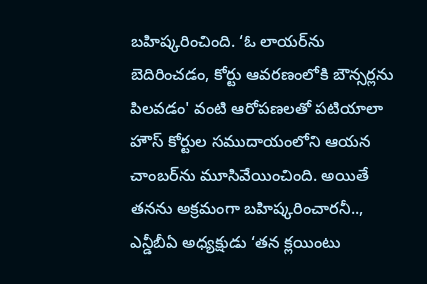బహిష్కరించింది. ‘ఓ లాయర్‌ను బెదిరించడం, కోర్టు ఆవరణంలోకి బౌన్సర్లను పిలవడం' వంటి ఆరోపణలతో పటియాలా హౌస్ కోర్టుల సముదాయంలోని ఆయన చాంబర్‌ను మూసివేయించింది. అయితే తనను అక్రమంగా బహిష్కరించారనీ.., ఎన్డీబీఏ అధ్యక్షుడు ‘తన క్లయింటు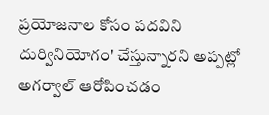ప్రయోజనాల కోసం పదవిని దుర్వినియోగం' చేస్తున్నారని అప్పట్లో అగర్వాల్ ఆరోపించడం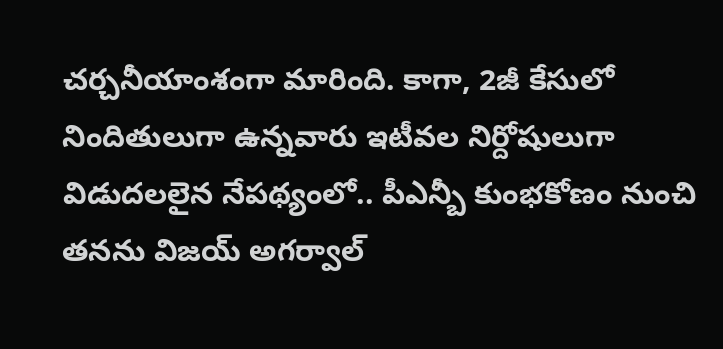చర్చనీయాంశంగా మారింది. కాగా, 2జీ కేసులో నిందితులుగా ఉన్నవారు ఇటీవల నిర్దోషులుగా విడుదలలైన నేపథ్యంలో.. పీఎన్బీ కుంభకోణం నుంచి తనను విజయ్ అగర్వాల్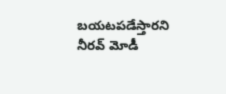బయటపడేస్తారని నీరవ్ మోడీ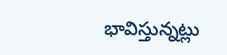భావిస్తున్నట్లు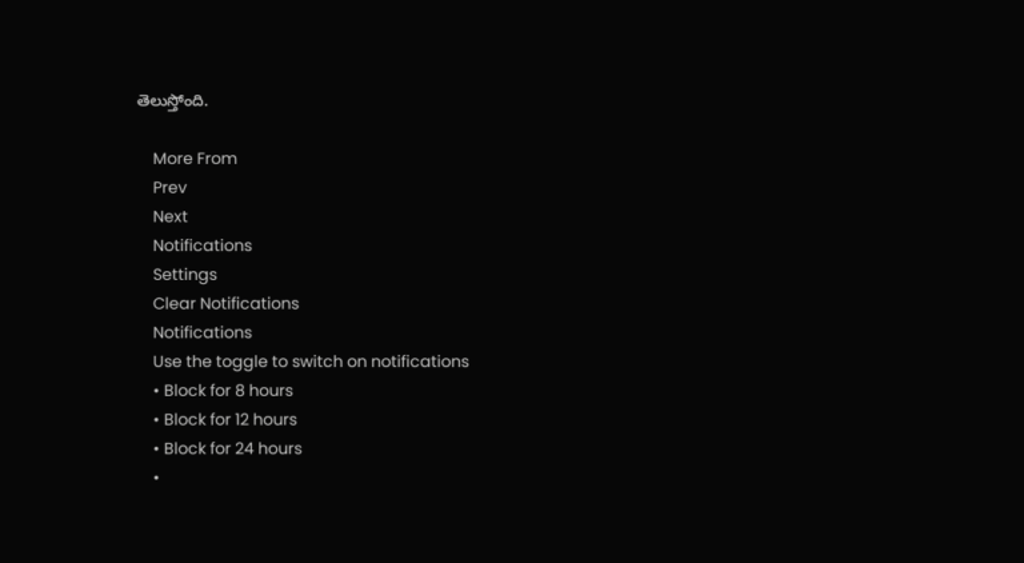తెలుస్తోంది.

    More From
    Prev
    Next
    Notifications
    Settings
    Clear Notifications
    Notifications
    Use the toggle to switch on notifications
    • Block for 8 hours
    • Block for 12 hours
    • Block for 24 hours
    •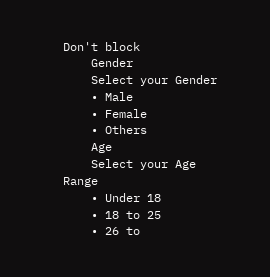Don't block
    Gender
    Select your Gender
    • Male
    • Female
    • Others
    Age
    Select your Age Range
    • Under 18
    • 18 to 25
    • 26 to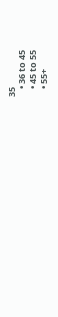35
    • 36 to 45
    • 45 to 55
    • 55+